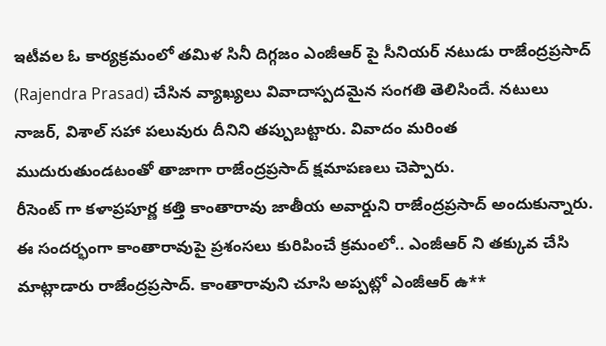ఇటీవల ఓ కార్యక్రమంలో తమిళ సినీ దిగ్గజం ఎంజీఆర్ పై సీనియర్ నటుడు రాజేంద్రప్రసాద్ (Rajendra Prasad) చేసిన వ్యాఖ్యలు వివాదాస్పదమైన సంగతి తెలిసిందే. నటులు నాజర్, విశాల్ సహా పలువురు దీనిని తప్పుబట్టారు. వివాదం మరింత ముదురుతుండటంతో తాజాగా రాజేంద్రప్రసాద్ క్షమాపణలు చెప్పారు.
రీసెంట్ గా కళాప్రపూర్ణ కత్తి కాంతారావు జాతీయ అవార్డుని రాజేంద్రప్రసాద్ అందుకున్నారు. ఈ సందర్భంగా కాంతారావుపై ప్రశంసలు కురిపించే క్రమంలో.. ఎంజీఆర్ ని తక్కువ చేసి మాట్లాడారు రాజేంద్రప్రసాద్. కాంతారావుని చూసి అప్పట్లో ఎంజీఆర్ ఉ**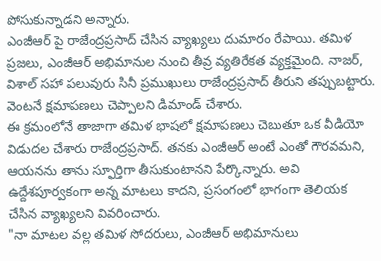పోసుకున్నాడని అన్నారు.
ఎంజీఆర్ పై రాజేంద్రప్రసాద్ చేసిన వ్యాఖ్యలు దుమారం రేపాయి. తమిళ ప్రజలు, ఎంజీఆర్ అభిమానుల నుంచి తీవ్ర వ్యతిరేకత వ్యక్తమైంది. నాజర్, విశాల్ సహా పలువురు సినీ ప్రముఖులు రాజేంద్రప్రసాద్ తీరుని తప్పుబట్టారు. వెంటనే క్షమాపణలు చెప్పాలని డిమాండ్ చేశారు.
ఈ క్రమంలోనే తాజాగా తమిళ భాషలో క్షమాపణలు చెబుతూ ఒక వీడియో విడుదల చేశారు రాజేంద్రప్రసాద్. తనకు ఎంజీఆర్ అంటే ఎంతో గౌరవమని, ఆయనను తాను స్ఫూర్తిగా తీసుకుంటానని పేర్కొన్నారు. అవి ఉద్దేశపూర్వకంగా అన్న మాటలు కాదని, ప్రసంగంలో భాగంగా తెలియక చేసిన వ్యాఖ్యలని వివరించారు.
"నా మాటల వల్ల తమిళ సోదరులు, ఎంజీఆర్ అభిమానులు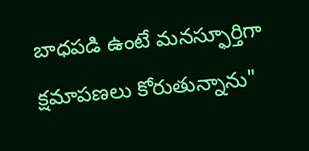బాధపడి ఉంటే మనస్ఫూర్తిగా క్షమాపణలు కోరుతున్నాను"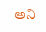అని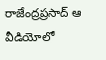రాజేంద్రప్రసాద్ ఆ వీడియోలో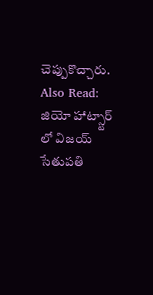చెప్పుకొచ్చారు.
Also Read: జియో హాట్స్టార్ లో విజయ్ సేతుపతి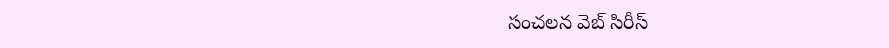సంచలన వెబ్ సిరీస్